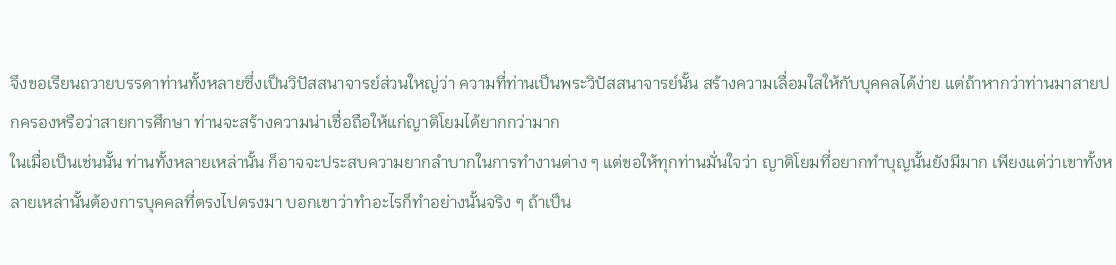จึงขอเรียนถวายบรรดาท่านทั้งหลายซึ่งเป็นวิปัสสนาจารย์ส่วนใหญ่ว่า ความที่ท่านเป็นพระวิปัสสนาจารย์นั้น สร้างความเลื่อมใสให้กับบุคคลได้ง่าย แต่ถ้าหากว่าท่านมาสายปกครองหรือว่าสายการศึกษา ท่านจะสร้างความน่าเชื่อถือให้แก่ญาติโยมได้ยากกว่ามาก
ในเมื่อเป็นเช่นนั้น ท่านทั้งหลายเหล่านั้น ก็อาจจะประสบความยากลำบากในการทำงานต่าง ๆ แต่ขอให้ทุกท่านมั่นใจว่า ญาติโยมที่อยากทำบุญนั้นยังมีมาก เพียงแต่ว่าเขาทั้งหลายเหล่านั้นต้องการบุคคลที่ตรงไปตรงมา บอกเขาว่าทำอะไรก็ทำอย่างนั้นจริง ๆ ถ้าเป็น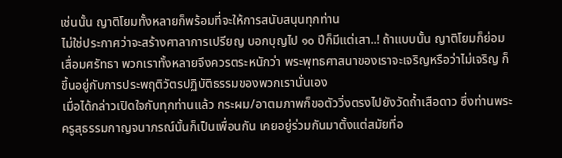เช่นนั้น ญาติโยมทั้งหลายก็พร้อมที่จะให้การสนับสนุนทุกท่าน
ไม่ใช่ประกาศว่าจะสร้างศาลาการเปรียญ บอกบุญไป ๑๐ ปีก็มีแต่เสา..! ถ้าแบบนั้น ญาติโยมก็ย่อมเสื่อมศรัทธา พวกเราทั้งหลายจึงควรตระหนักว่า พระพุทธศาสนาของเราจะเจริญหรือว่าไม่เจริญ ก็ขึ้นอยู่กับการประพฤติวัตรปฏิบัติธรรมของพวกเรานั่นเอง
เมื่อได้กล่าวเปิดใจกับทุกท่านแล้ว กระผม/อาตมภาพก็ขอตัววิ่งตรงไปยังวัดถ้ำเสือดาว ซึ่งท่านพระครูสุธรรมกาญจนาภรณ์นั้นก็เป็นเพื่อนกัน เคยอยู่ร่วมกันมาตั้งแต่สมัยที่อ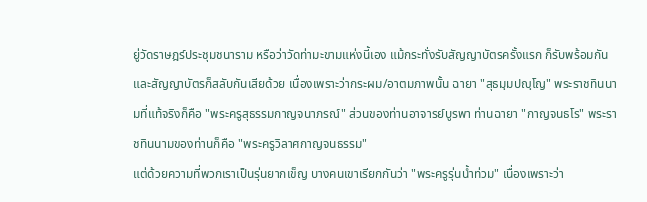ยู่วัดราษฎร์ประชุมชนาราม หรือว่าวัดท่ามะขามแห่งนี้เอง แม้กระทั่งรับสัญญาบัตรครั้งแรก ก็รับพร้อมกัน และสัญญาบัตรก็สลับกันเสียด้วย เนื่องเพราะว่ากระผม/อาตมภาพนั้น ฉายา "สุธมฺมปญฺโญ" พระราชทินนามที่แท้จริงก็คือ "พระครูสุธรรมกาญจนาภรณ์" ส่วนของท่านอาจารย์บูรพา ท่านฉายา "กาญจนธโร" พระราชทินนามของท่านก็คือ "พระครูวิลาศกาญจนธรรม"
แต่ด้วยความที่พวกเราเป็นรุ่นยากเข็ญ บางคนเขาเรียกกันว่า "พระครูรุ่นน้ำท่วม" เนื่องเพราะว่า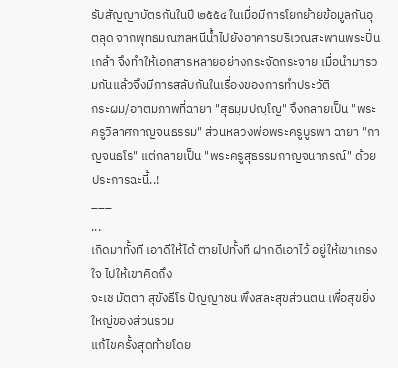รับสัญญาบัตรกันในปี ๒๕๕๔ ในเมื่อมีการโยกย้ายข้อมูลกันอุตลุด จากพุทธมณฑลหนีน้ำไปยังอาคารบริเวณสะพานพระปิ่นเกล้า จึงทำให้เอกสารหลายอย่างกระจัดกระจาย เมื่อนำมารวมกันแล้วจึงมีการสลับกันในเรื่องของการทำประวัติ
กระผม/อาตมภาพที่ฉายา "สุธมฺมปญฺโญ" จึงกลายเป็น "พระครูวิลาศกาญจนธรรม" ส่วนหลวงพ่อพระครูบูรพา ฉายา "กาญจนธโร" แต่กลายเป็น "พระครูสุธรรมกาญจนาภรณ์" ด้วยประการฉะนี้..!
___
...
เกิดมาทั้งที เอาดีให้ได้ ตายไปทั้งที ฝากดีเอาไว้ อยู่ให้เขาเกรงใจ ไปให้เขาคิดถึง
จะเช มัตตา สุขังธีโร ปัญญาชน พึงสละสุขส่วนตน เพื่อสุขยิ่งใหญ่ของส่วนรวม
แก้ไขครั้งสุดท้ายโดย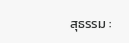สุธรรม :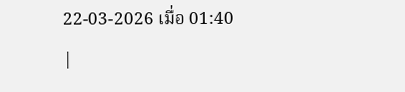22-03-2026 เมื่อ 01:40
|